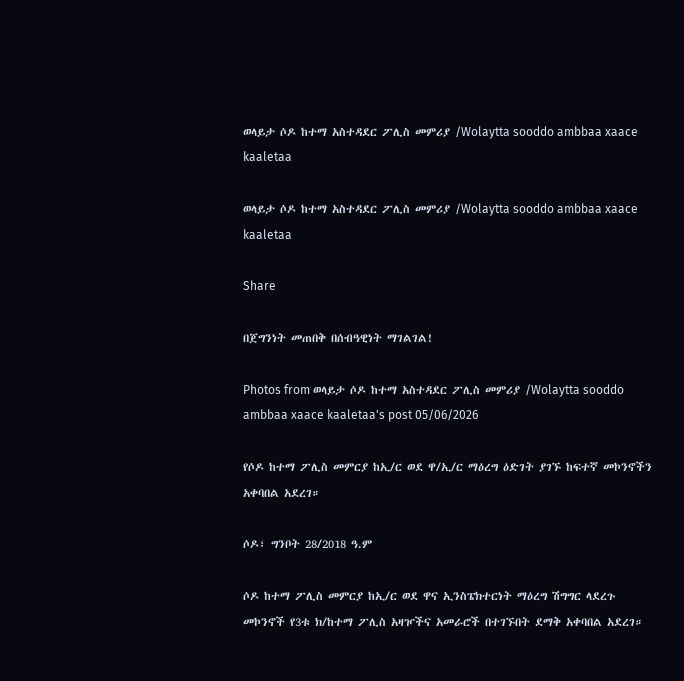ወላይታ ሶዶ ከተማ አስተዳደር ፖሊስ መምሪያ /Wolaytta sooddo ambbaa xaace kaaletaa

ወላይታ ሶዶ ከተማ አስተዳደር ፖሊስ መምሪያ /Wolaytta sooddo ambbaa xaace kaaletaa

Share

በጀግንነት መጠበቅ በሰብዓዊነት ማገልገል!

Photos from ወላይታ ሶዶ ከተማ አስተዳደር ፖሊስ መምሪያ /Wolaytta sooddo ambbaa xaace kaaletaa's post 05/06/2026

የሶዶ ከተማ ፖሊስ መምርያ ከኢ/ር ወደ ዋ/ኢ/ር ማዕረግ ዕድገት ያገኙ ከፍተኛ መኮንኖችን አቀባበል አደረገ።

ሶዶ፣ ግንቦት 28/2018 ዓ.ም

ሶዶ ከተማ ፖሊስ መምርያ ከኢ/ር ወደ ዋና ኢንስፔክተርነት ማዕረግ ሽግግር ላደረጉ መኮንኖች የ3ቱ ክ/ከተማ ፖሊስ አዛዦችና አመራሮች በተገኙበት ደማቅ አቀባበል አደረገ።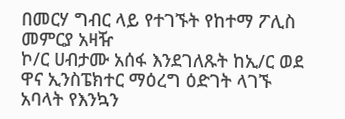በመርሃ ግብር ላይ የተገኙት የከተማ ፖሊስ መምርያ አዛዥ
ኮ/ር ሀብታሙ አሰፋ እንደገለጹት ከኢ/ር ወደ ዋና ኢንስፔክተር ማዕረግ ዕድገት ላገኙ አባላት የእንኳን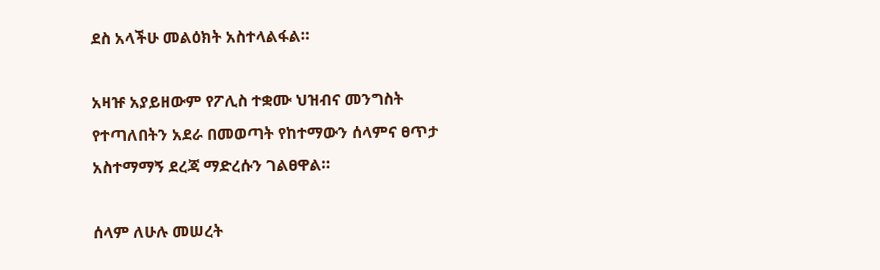ደስ አላችሁ መልዕክት አስተላልፋል።

አዛዡ አያይዘውም የፖሊስ ተቋሙ ህዝብና መንግስት የተጣለበትን አደራ በመወጣት የከተማውን ሰላምና ፀጥታ አስተማማኝ ደረጃ ማድረሱን ገልፀዋል።

ሰላም ለሁሉ መሠረት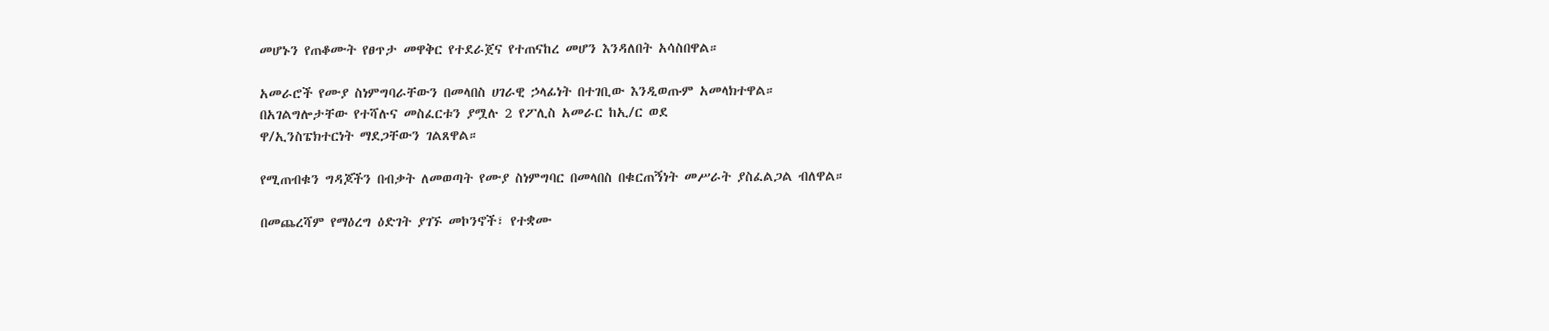መሆኑን የጠቆሙት የፀጥታ መዋቅር የተደራጀና የተጠናከረ መሆን እንዳለበት አሳስበዋል።

አመራሮች የሙያ ስነምግባራቸውን በመላበስ ሀገራዊ ኃላፊነት በተገቢው እንዲወጡም አመላክተዋል።
በአገልግሎታቸው የተሻሉና መስፈርቱን ያሟሉ 2 የፖሊስ አመራር ከኢ/ር ወደ
ዋ/ኢንስፔክተርነት ማደጋቸውን ገልጸዋል።

የሚጠብቁን ግዳጆችን በብቃት ለመወጣት የሙያ ስነምግባር በመላበስ በቁርጠኝነት መሥራት ያስፈልጋል ብለዋል።

በመጨረሻም የማዕረግ ዕድገት ያገኙ መኮንኖች፣ የተቋሙ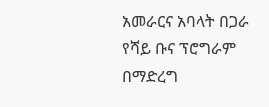አመራርና አባላት በጋራ የሻይ ቡና ፕሮግራም በማድረግ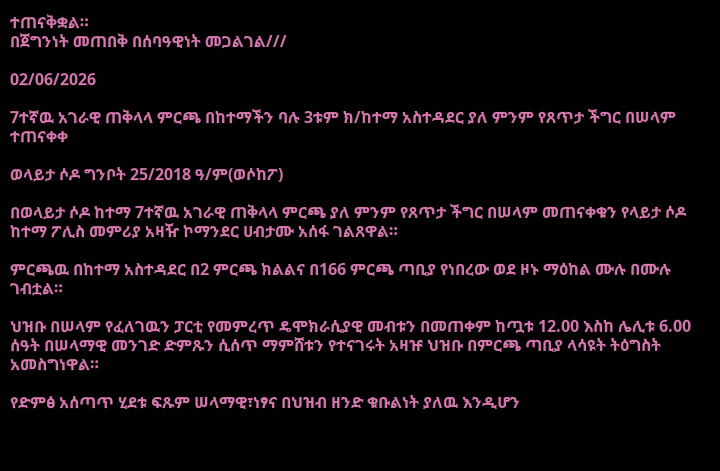ተጠናቅቋል።
በጀግንነት መጠበቅ በሰባዓዊነት መጋልገል///

02/06/2026

7ተኛዉ አገራዊ ጠቅላላ ምርጫ በከተማችን ባሉ 3ቱም ክ/ከተማ አስተዳደር ያለ ምንም የጸጥታ ችግር በሠላም ተጠናቀቀ

ወላይታ ሶዶ ግንቦት 25/2018 ዓ/ም(ወሶከፖ)

በወላይታ ሶዶ ከተማ 7ተኛዉ አገራዊ ጠቅላላ ምርጫ ያለ ምንም የጸጥታ ችግር በሠላም መጠናቀቁን የላይታ ሶዶ ከተማ ፖሊስ መምሪያ አዛዥ ኮማንደር ሀብታሙ አሰፋ ገልጸዋል።

ምርጫዉ በከተማ አስተዳደር በ2 ምርጫ ክልልና በ166 ምርጫ ጣቢያ የነበረው ወደ ዞኑ ማዕከል ሙሉ በሙሉ ገብቷል።

ህዝቡ በሠላም የፈለገዉን ፓርቲ የመምረጥ ዴሞክራሲያዊ መብቱን በመጠቀም ከጧቱ 12.00 እስከ ሌሊቱ 6.00 ሰዓት በሠላማዊ መንገድ ድምጹን ሲሰጥ ማምሸቱን የተናገሩት አዛዡ ህዝቡ በምርጫ ጣቢያ ላሳዩት ትዕግስት አመስግነዋል።

የድምፅ አሰጣጥ ሂደቱ ፍጹም ሠላማዊ፣ነፃና በህዝብ ዘንድ ቁቡልነት ያለዉ እንዲሆን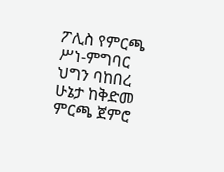ፖሊስ የምርጫ ሥነ-ምግባር ህግን ባከበረ ሁኔታ ከቅድመ ምርጫ ጀምሮ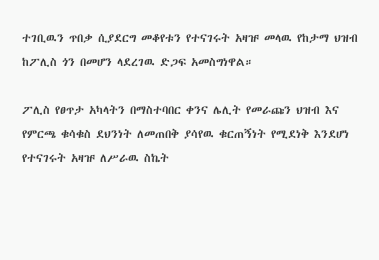ተገቢዉን ጥበቃ ሲያደርግ መቆየቱን የተናገሩት አዛዡ መላዉ የከታማ ህዝብ ከፖሊስ ጎን በመሆን ላደረገዉ ድጋፍ አመስግነዋል።

ፖሊስ የፀጥታ አካላትን በማስተባበር ቀንና ሌሊት የመራጩን ህዝብ እና የምርጫ ቁሳቁስ ደህንነት ለመጠበቅ ያሳየዉ ቁርጠኝነት የሚደነቅ እንደሆነ የተናገሩት አዛዡ ለሥራዉ ስኬት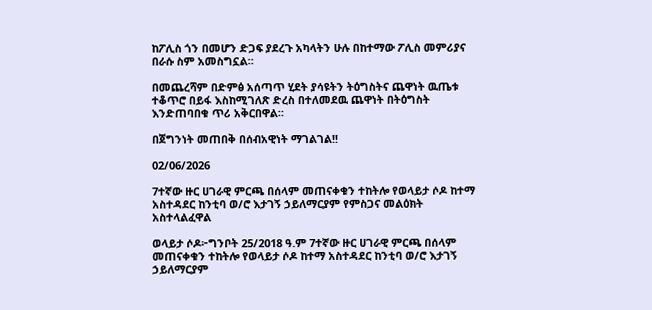ከፖሊስ ጎን በመሆን ድጋፍ ያደረጉ አካላትን ሁሉ በከተማው ፖሊስ መምሪያና በራሱ ስም አመስግኗል።

በመጨረሻም በድምፅ አሰጣጥ ሂደት ያሳዩትን ትዕግስትና ጨዋነት ዉጤቱ ተቆጥሮ በይፋ እስከሚገለጽ ድረስ በተለመደዉ ጨዋነት በትዕግስት እንድጠባበቁ ጥሪ አቅርበዋል።

በጀግንነት መጠበቅ በሰብአዊነት ማገልገል!!

02/06/2026

7ተኛው ዙር ሀገራዊ ምርጫ በሰላም መጠናቀቁን ተከትሎ የወላይታ ሶዶ ከተማ አስተዳደር ከንቲባ ወ/ሮ እታገኝ ኃይለማርያም የምስጋና መልዕክት አስተላልፈዋል

ወላይታ ሶዶ፦ግንቦት 25/2018 ዓ.ም 7ተኛው ዙር ሀገራዊ ምርጫ በሰላም መጠናቀቁን ተከትሎ የወላይታ ሶዶ ከተማ አስተዳደር ከንቲባ ወ/ሮ እታገኝ ኃይለማርያም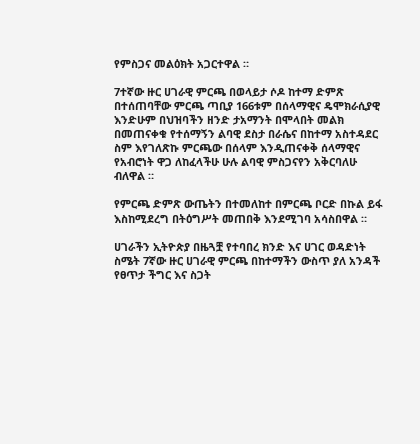የምስጋና መልዕክት አጋርተዋል ።

7ተኛው ዙር ሀገራዊ ምርጫ በወላይታ ሶዶ ከተማ ድምጽ በተሰጠባቸው ምርጫ ጣቢያ 166ቱም በሰላማዊና ዴሞክራሲያዊ እንድሁም በህዝባችን ዘንድ ታአማንት በሞላበት መልክ በመጠናቀቁ የተሰማኝን ልባዊ ደስታ በራሴና በከተማ አስተዳደር ስም እየገለጽኩ ምርጫው በሰላም እንዲጠናቀቅ ሰላማዊና የአብሮነት ዋጋ ለከፈላችሁ ሁሉ ልባዊ ምስጋናየን አቅርባለሁ ብለዋል ።

የምርጫ ድምጽ ውጤትን በተመለከተ በምርጫ ቦርድ በኩል ይፋ እስከሚደረግ በትዕግሥት መጠበቅ እንደሚገባ አሳስበዋል ።

ሀገራችን ኢትዮጵያ በዜጓቿ የተባበረ ክንድ እና ሀገር ወዳድነት ስሜት 7ኛው ዙር ሀገራዊ ምርጫ በከተማችን ውስጥ ያለ አንዳች የፀጥታ ችግር እና ስጋት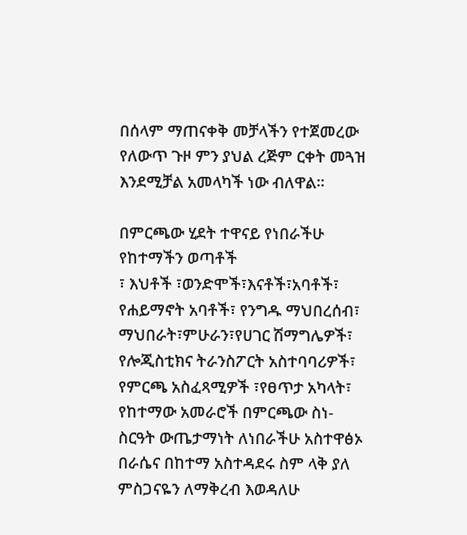በሰላም ማጠናቀቅ መቻላችን የተጀመረው የለውጥ ጉዞ ምን ያህል ረጅም ርቀት መጓዝ እንደሚቻል አመላካች ነው ብለዋል።

በምርጫው ሂደት ተዋናይ የነበራችሁ የከተማችን ወጣቶች
፣ እህቶች ፣ወንድሞች፣እናቶች፣አባቶች፣ የሐይማኖት አባቶች፣ የንግዱ ማህበረሰብ፣ ማህበራት፣ምሁራን፣የሀገር ሽማግሌዎች፣ የሎጂስቲክና ትራንስፖርት አስተባባሪዎች፣ የምርጫ አስፈጻሚዎች ፣የፀጥታ አካላት፣ የከተማው አመራሮች በምርጫው ስነ-ስርዓት ውጤታማነት ለነበራችሁ አስተዋፅኦ በራሴና በከተማ አስተዳደሩ ስም ላቅ ያለ ምስጋናዬን ለማቅረብ እወዳለሁ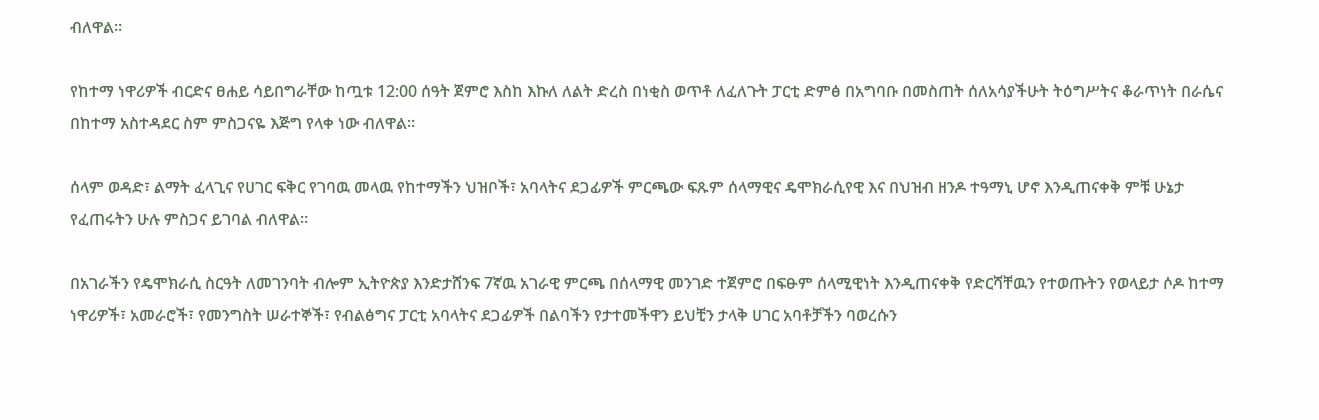ብለዋል።

የከተማ ነዋሪዎች ብርድና ፀሐይ ሳይበግራቸው ከጧቱ 12:00 ሰዓት ጀምሮ እስከ እኩለ ለልት ድረስ በነቂስ ወጥቶ ለፈለጉት ፓርቲ ድምፅ በአግባቡ በመስጠት ሰለአሳያችሁት ትዕግሥትና ቆራጥነት በራሴና በከተማ አስተዳደር ስም ምስጋናዬ እጅግ የላቀ ነው ብለዋል።

ሰላም ወዳድ፣ ልማት ፈላጊና የሀገር ፍቅር የገባዉ መላዉ የከተማችን ህዝቦች፣ አባላትና ደጋፊዎች ምርጫው ፍጹም ሰላማዊና ዴሞክራሲየዊ እና በህዝብ ዘንዶ ተዓማኒ ሆኖ እንዲጠናቀቅ ምቹ ሁኔታ የፈጠሩትን ሁሉ ምስጋና ይገባል ብለዋል።

በአገራችን የዴሞክራሲ ስርዓት ለመገንባት ብሎም ኢትዮጵያ እንድታሸንፍ 7ኛዉ አገራዊ ምርጫ በሰላማዊ መንገድ ተጀምሮ በፍፁም ሰላሚዊነት እንዲጠናቀቅ የድርሻቸዉን የተወጡትን የወላይታ ሶዶ ከተማ ነዋሪዎች፣ አመራሮች፣ የመንግስት ሠራተኞች፣ የብልፅግና ፓርቲ አባላትና ደጋፊዎች በልባችን የታተመችዋን ይህቺን ታላቅ ሀገር አባቶቻችን ባወረሱን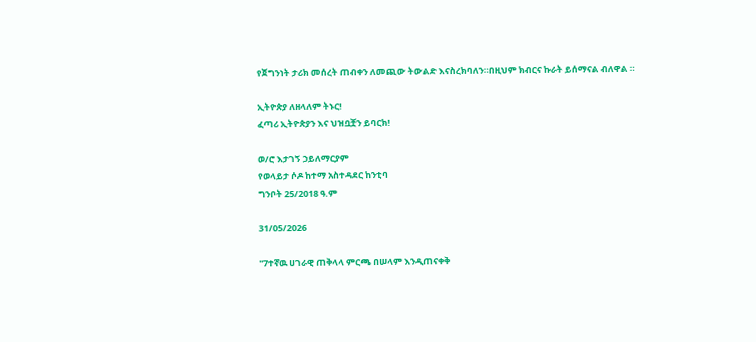የጀግንነት ታሪክ መሰረት ጠብቀን ለመጪው ትውልድ እናስረክባለን።በዚህም ክብርና ኩራት ይሰማናል ብለዋል ።

ኢትዮጵያ ለዘላለም ትኑር!
ፈጣሪ ኢትዮጵያን እና ህዝቧቿን ይባርክ!

ወ/ሮ እታገኝ ኃይለማርያም
የወላይታ ሶዶ ከተማ አስተዳደር ከንቲባ
ግንቦት 25/2018 ዓ.ም

31/05/2026

''7ተኛዉ ሀገራዊ ጠቅላላ ምርጫ በሠላም እንዲጠናቀቅ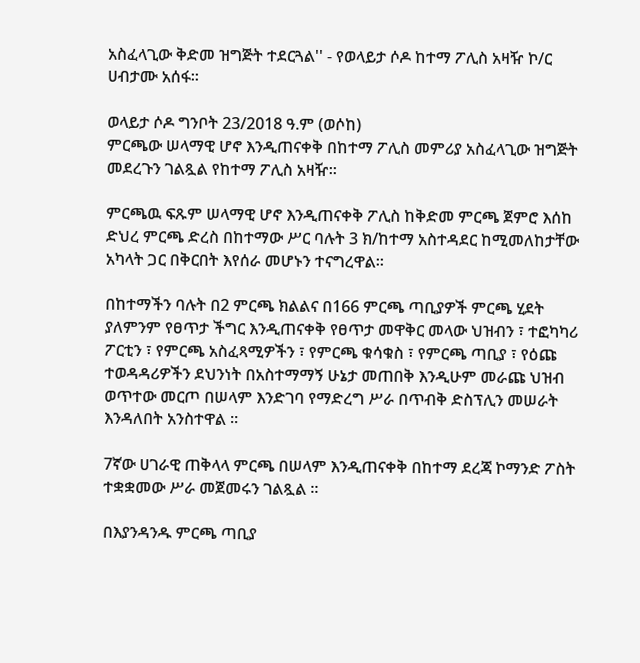አስፈላጊው ቅድመ ዝግጅት ተደርጓል'' - የወላይታ ሶዶ ከተማ ፖሊስ አዛዥ ኮ/ር ሀብታሙ አሰፋ።

ወላይታ ሶዶ ግንቦት 23/2018 ዓ.ም (ወሶከ)
ምርጫው ሠላማዊ ሆኖ እንዲጠናቀቅ በከተማ ፖሊስ መምሪያ አስፈላጊው ዝግጅት መደረጉን ገልጿል የከተማ ፖሊስ አዛዥ።

ምርጫዉ ፍጹም ሠላማዊ ሆኖ እንዲጠናቀቅ ፖሊስ ከቅድመ ምርጫ ጀምሮ እሰከ ድህረ ምርጫ ድረስ በከተማው ሥር ባሉት 3 ክ/ከተማ አስተዳደር ከሚመለከታቸው አካላት ጋር በቅርበት እየሰራ መሆኑን ተናግረዋል።

በከተማችን ባሉት በ2 ምርጫ ክልልና በ166 ምርጫ ጣቢያዎች ምርጫ ሂደት ያለምንም የፀጥታ ችግር እንዲጠናቀቅ የፀጥታ መዋቅር መላው ህዝብን ፣ ተፎካካሪ ፖርቲን ፣ የምርጫ አስፈጻሚዎችን ፣ የምርጫ ቁሳቁስ ፣ የምርጫ ጣቢያ ፣ የዕጩ ተወዳዳሪዎችን ደህንነት በአስተማማኝ ሁኔታ መጠበቅ እንዲሁም መራጩ ህዝብ ወጥተው መርጦ በሠላም እንድገባ የማድረግ ሥራ በጥብቅ ድስፕሊን መሠራት እንዳለበት አንስተዋል ።

7ኛው ሀገራዊ ጠቅላላ ምርጫ በሠላም እንዲጠናቀቅ በከተማ ደረጃ ኮማንድ ፖስት ተቋቋመው ሥራ መጀመሩን ገልጿል ።

በእያንዳንዱ ምርጫ ጣቢያ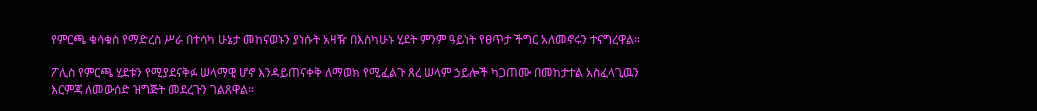የምርጫ ቁሳቁስ የማድረስ ሥራ በተሳካ ሁኔታ መከናወኑን ያነሱት አዛዥ በእስካሁኑ ሂደት ምንም ዓይነት የፀጥታ ችግር አለመኖሩን ተናግረዋል።

ፖሊስ የምርጫ ሂደቱን የሚያደናቅፉ ሠላማዊ ሆኖ እንዳይጠናቀቅ ለማወክ የሚፈልጉ ጸረ ሠላም ኃይሎች ካጋጠሙ በመከታተል አስፈላጊዉን እርምጃ ለመውሰድ ዝግጅት መደረጉን ገልጸዋል።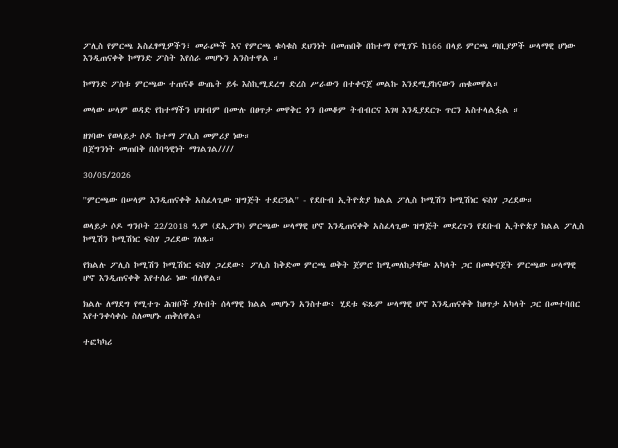ፖሊስ የምርጫ አስፈፃሚዎችን፣ መራጮች እና የምርጫ ቁሳቁስ ደህንነት በመጠበቅ በከተማ የሚገኙ ከ166 በላይ ምርጫ ጣቢያዎች ሠላማዊ ሆነው እንዲጠናቀቅ ኮማንድ ፖስት እየሰራ መሆኑን አንስተዋል ።

ኮማንድ ፖስቱ ምርጫው ተጠናቆ ውጤት ይፋ እስኪሚደረግ ድረስ ሥራውን በተቀናጀ መልኩ እንደሚያከናውን ጠቁመዋል።

መላው ሠላም ወዳድ የከተማችን ህዝብም በሙሉ በፀጥታ መዋቅር ጎን በመቆም ትብብርና እገዛ እንዲያደርጉ ጥርን አስተላልፏል ።

ዘገባው የወላይታ ሶዶ ከተማ ፖሊስ መምሪያ ነው።
በጀግንነት መጠበቅ በሰባዓዊነት ማገልገል////

30/05/2026

''ምርጫው በሠላም እንዲጠናቀቅ አስፈላጊው ዝግጅት ተደርጓል'' - የደቡብ ኢትዮጵያ ክልል ፖሊስ ኮሚሽን ኮሚሽነር ፍስሃ ጋረደው።

ወላይታ ሶዶ ግንቦት 22/2018 ዓ.ም (ደኢፖኮ) ምርጫው ሠላማዊ ሆኖ እንዲጠናቀቅ አስፈላጊው ዝግጅት መደረጉን የደቡብ ኢትዮጵያ ክልል ፖሊስ ኮሚሽን ኮሚሽነር ፍስሃ ጋረደው ገለጹ።

የክልሉ ፖሊስ ኮሚሽን ኮሚሽነር ፍስሃ ጋረደው፥ ፖሊስ ከቅድመ ምርጫ ወቅት ጀምሮ ከሚመለከታቸው አካላት ጋር በመቀናጀት ምርጫው ሠላማዊ ሆኖ እንዲጠናቀቅ እየተሰራ ነው ብለዋል።

ክልሉ ለማደግ የሚተጉ ሕዝቦች ያሉበት ሰላማዊ ክልል መሆኑን አንስተው፥ ሂደቱ ፍጹም ሠላማዊ ሆኖ እንዲጠናቀቅ ከፀጥታ አካላት ጋር በመተባበር እየተንቀሳቀሱ ስለመሆኑ ጠቅሰዋል።

ተፎካካሪ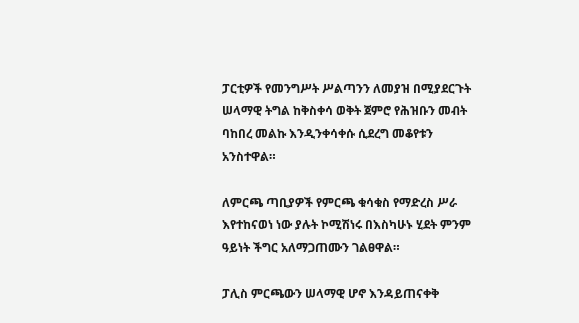ፓርቲዎች የመንግሥት ሥልጣንን ለመያዝ በሚያደርጉት ሠላማዊ ትግል ከቅስቀሳ ወቅት ጀምሮ የሕዝቡን መብት ባከበረ መልኩ እንዲንቀሳቀሱ ሲደረግ መቆየቱን አንስተዋል።

ለምርጫ ጣቢያዎች የምርጫ ቁሳቁስ የማድረስ ሥራ እየተከናወነ ነው ያሉት ኮሚሽነሩ በእስካሁኑ ሂደት ምንም ዓይነት ችግር አለማጋጠሙን ገልፀዋል።

ፓሊስ ምርጫውን ሠላማዊ ሆኖ እንዳይጠናቀቅ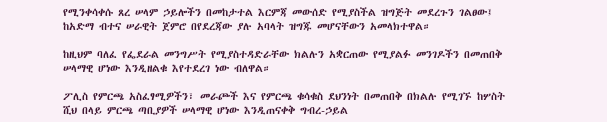የሚንቀሳቀሱ ጸረ ሠላም ኃይሎችን በመከታተል እርምጃ መውሰድ የሚያስችል ዝግጅት መደረጉን ገልፀው፤ ከአድማ ብተና ሠራዊት ጀምሮ በየደረጃው ያሉ አባላት ዝግጁ መሆናቸውን አመላክተዋል።

ከዚህም ባለፈ የፌደራል መንግሥት የሚያስተዳድራቸው ክልሉን አቋርጠው የሚያልፉ መንገዶችን በመጠበቅ ሠላማዊ ሆነው እንዲዘልቁ እየተደረገ ነው ብለዋል።

ፖሊስ የምርጫ አስፈፃሚዎችን፣ መራጮች እና የምርጫ ቁሳቁስ ደህንነት በመጠበቅ በክልሉ የሚገኙ ከሦስት ሺህ በላይ ምርጫ ጣቢያዎች ሠላማዊ ሆነው እንዲጠናቀቅ ግብረ-ኃይል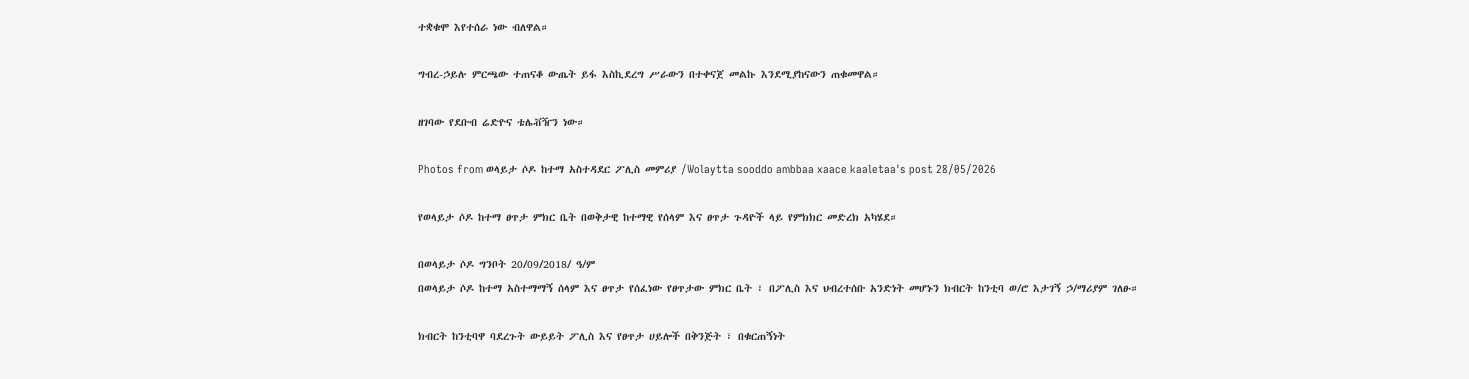ተቋቁሞ እየተሰራ ነው ብለዋል።

ግብረ-ኃይሉ ምርጫው ተጠናቆ ውጤት ይፋ እስኪደረግ ሥራውን በተቀናጀ መልኩ እንደሚያከናውን ጠቁመዋል።

ዘገባው የደቡብ ሬድዮና ቴሌቭዥን ነው።

Photos from ወላይታ ሶዶ ከተማ አስተዳደር ፖሊስ መምሪያ /Wolaytta sooddo ambbaa xaace kaaletaa's post 28/05/2026

የወላይታ ሶዶ ከተማ ፀጥታ ምክር ቤት በወቅታዊ ከተማዊ የሰላም እና ፀጥታ ጉዳዮች ላይ የምክክር መድረክ አካሄደ።

በወላይታ ሶዶ ግንቦት 20/09/2018/ ዓ/ም
በወላይታ ሶዶ ከተማ አስተማማኝ ሰላም እና ፀጥታ የሰፈነው የፀጥታው ምክር ቤት ፣ በፖሊስ እና ህብረተሰቡ አንድነት መሆኑን ክብርት ከንቲባ ወ/ሮ እታገኝ ኃ/ማሪያም ገለፁ።

ክብርት ከንቲባዋ ባደረጉት ውይይት ፖሊስ እና የፀጥታ ሀይሎች በቅንጅት ፣ በቁርጠኝነት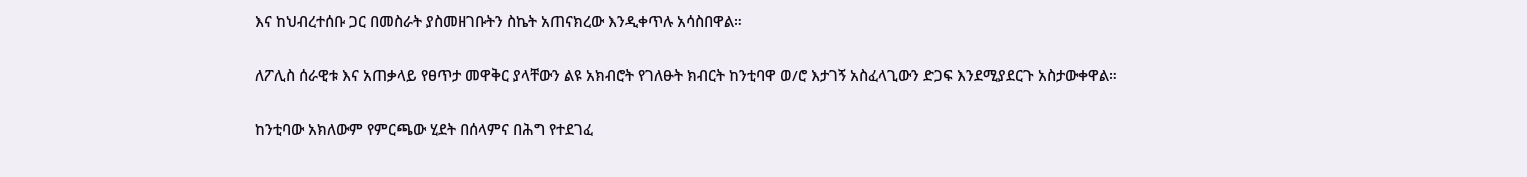እና ከህብረተሰቡ ጋር በመስራት ያስመዘገቡትን ስኬት አጠናክረው እንዲቀጥሉ አሳስበዋል።

ለፖሊስ ሰራዊቱ እና አጠቃላይ የፀጥታ መዋቅር ያላቸውን ልዩ አክብሮት የገለፁት ክብርት ከንቲባዋ ወ/ሮ እታገኝ አስፈላጊውን ድጋፍ እንደሚያደርጉ አስታውቀዋል።

ከንቲባው አክለውም የምርጫው ሂደት በሰላምና በሕግ የተደገፈ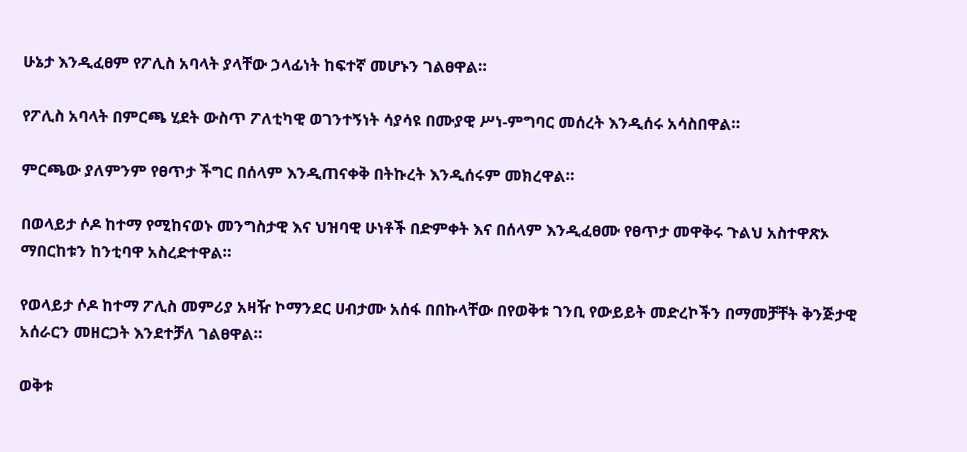ሁኔታ እንዲፈፀም የፖሊስ አባላት ያላቸው ኃላፊነት ከፍተኛ መሆኑን ገልፀዋል።

የፖሊስ አባላት በምርጫ ሂደት ውስጥ ፖለቲካዊ ወገንተኝነት ሳያሳዩ በሙያዊ ሥነ-ምግባር መሰረት እንዲሰሩ አሳስበዋል።

ምርጫው ያለምንም የፀጥታ ችግር በሰላም እንዲጠናቀቅ በትኩረት እንዲሰሩም መክረዋል።

በወላይታ ሶዶ ከተማ የሚከናወኑ መንግስታዊ እና ህዝባዊ ሁነቶች በድምቀት እና በሰላም እንዲፈፀሙ የፀጥታ መዋቅሩ ጉልህ አስተዋጽኦ ማበርከቱን ከንቲባዋ አስረድተዋል።

የወላይታ ሶዶ ከተማ ፖሊስ መምሪያ አዛዥ ኮማንደር ሀብታሙ አሰፋ በበኩላቸው በየወቅቱ ገንቢ የውይይት መድረኮችን በማመቻቸት ቅንጅታዊ አሰራርን መዘርጋት እንደተቻለ ገልፀዋል።

ወቅቱ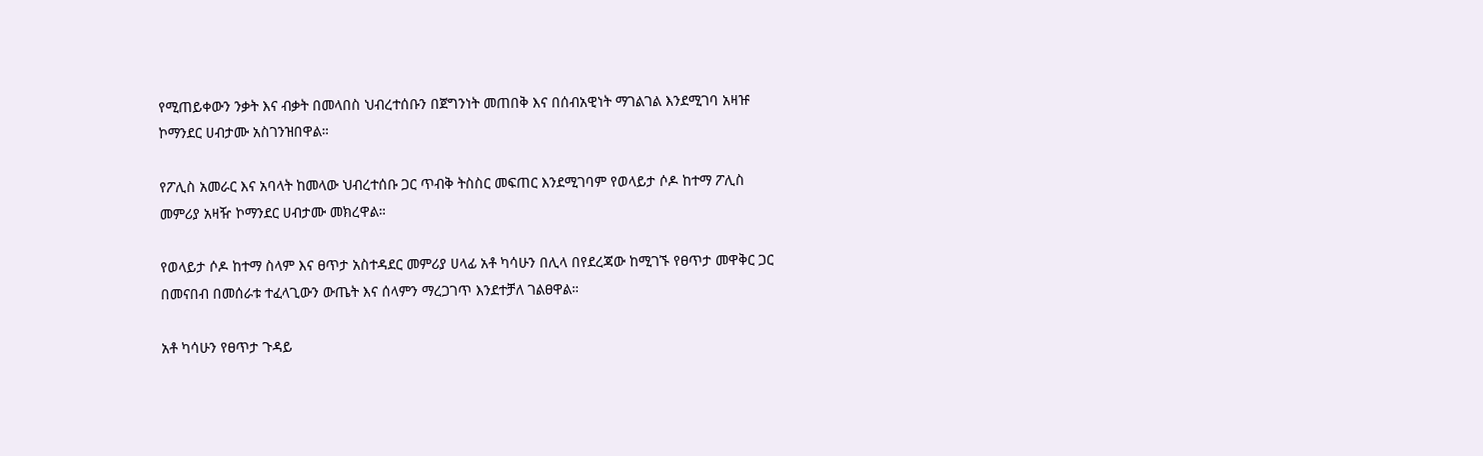የሚጠይቀውን ንቃት እና ብቃት በመላበስ ህብረተሰቡን በጀግንነት መጠበቅ እና በሰብአዊነት ማገልገል እንደሚገባ አዛዡ ኮማንደር ሀብታሙ አስገንዝበዋል።

የፖሊስ አመራር እና አባላት ከመላው ህብረተሰቡ ጋር ጥብቅ ትስስር መፍጠር እንደሚገባም የወላይታ ሶዶ ከተማ ፖሊስ መምሪያ አዛዥ ኮማንደር ሀብታሙ መክረዋል።

የወላይታ ሶዶ ከተማ ስላም እና ፀጥታ አስተዳደር መምሪያ ሀላፊ አቶ ካሳሁን በሊላ በየደረጃው ከሚገኙ የፀጥታ መዋቅር ጋር በመናበብ በመሰራቱ ተፈላጊውን ውጤት እና ሰላምን ማረጋገጥ እንደተቻለ ገልፀዋል።

አቶ ካሳሁን የፀጥታ ጉዳይ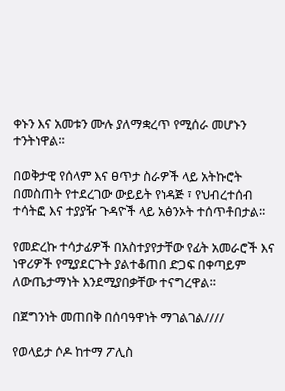ቀኑን እና አመቱን ሙሉ ያለማቋረጥ የሚሰራ መሆኑን ተንትነዋል።

በወቅታዊ የሰላም እና ፀጥታ ስራዎች ላይ አትኩሮት በመስጠት የተደረገው ውይይት የነዳጅ ፣ የህብረተሰብ ተሳትፎ እና ተያያዥ ጉዳዮች ላይ አፅንኦት ተሰጥቶበታል።

የመድረኩ ተሳታፊዎች በአስተያየታቸው የፊት አመራሮች እና ነዋሪዎች የሚያደርጉት ያልተቆጠበ ድጋፍ በቀጣይም ለውጤታማነት እንደሚያበቃቸው ተናግረዋል።

በጀግንነት መጠበቅ በሰባዓዋነት ማገልገል////

የወላይታ ሶዶ ከተማ ፖሊስ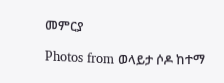መምርያ

Photos from ወላይታ ሶዶ ከተማ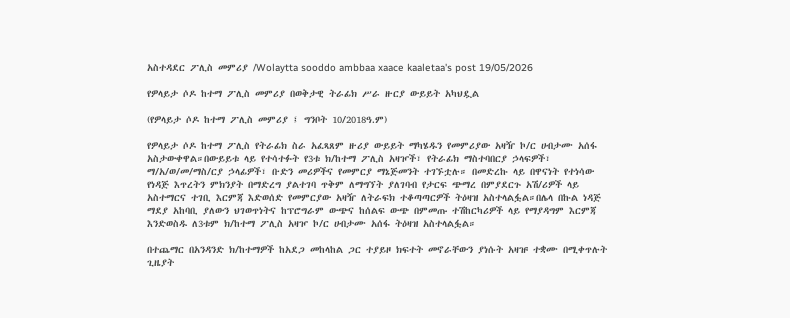አስተዳደር ፖሊስ መምሪያ /Wolaytta sooddo ambbaa xaace kaaletaa's post 19/05/2026

የዎላይታ ሶዶ ከተማ ፖሊስ መምሪያ በወቅታዊ ትራፊክ ሥራ ዙርያ ውይይት አካህዷል

(የዎላይታ ሶዶ ከተማ ፖሊስ መምሪያ ፤ ግንቦት 10/2018ዓ.ም)

የዎላይታ ሶዶ ከተማ ፖሊስ የትራፊክ ስራ አፈጻጸም ዙሪያ ውይይት ማካሄዱን የመምሪያው አዛዥ ኮ/ር ሀብታሙ አሰፋ አስታውቀዋል።በውይይቱ ላይ የተሳተፉት የ3ቱ ክ/ከተማ ፖሊስ አዛዦች፣ የትራፊክ ማስተባበርያ ኃላፍዎች፣ ማ/አ/ወ/መ/ማስ/ርያ ኃላፊዎች፣ ቡድን መሪዎችና የመምርያ ማኔጅመንት ተገኙቷሉ። በመድረኩ ላይ በዋናነት የተነሳው የነዳጅ እጥረትን ምክንያት በማድረግ ያልተገባ ጥቅም ለማግኘት ያለገባብ የታርፍ ጭማረ በምያደርጉ አሽ/ሪዎች ላይ አስተማርና ተገቢ እርምጃ እድወሰድ የመምርያው አዛዥ ለትራፍክ ተቆጣጣርዎች ትዕዛዝ አስተላልፏል።በሌላ በኩል ነዳጅ ማደያ አከባቢ ያለውን ህገወጥነትና ከፕሮግራም ውጭና ከሰልፍ ውጭ በምመጡ ተሽከርካሪዎች ላይ የማያዳግም እርምጃ እንድወስዱ ለ3ቱም ክ/ከተማ ፖሊስ አዛዦ ኮ/ር ሀብታሙ አሰፋ ትዕዛዝ አስተላልፏል።

በተጨማር በአንዳንድ ክ/ከተማዎች ከአደጋ መከላከል ጋር ተያይዞ ክፍተት መኖራቸውን ያነሱት አዛዡ ተቋሙ በሚቀጥሉት ጊዜያት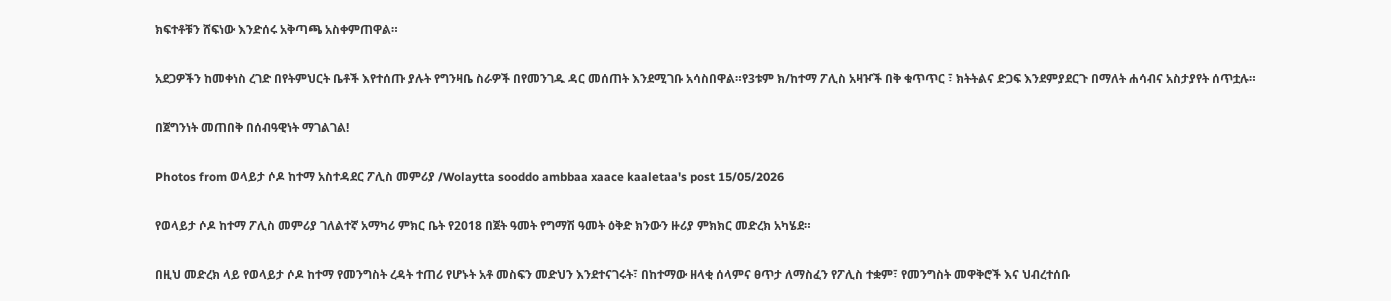ክፍተቶቹን ሸፍነው እንድሰሩ አቅጣጫ አስቀምጠዋል።

አደጋዎችን ከመቀነስ ረገድ በየትምህርት ቤቶች እየተሰጡ ያሉት የግንዛቤ ስራዎች በየመንገዱ ዳር መሰጠት እንደሚገቡ አሳስበዋል።የ3ቱም ክ/ከተማ ፖሊስ አዛዦች በቅ ቁጥጥር ፣ ክትትልና ድጋፍ እንደምያደርጉ በማለት ሐሳብና አስታያየት ሰጥቷሉ።

በጀግንነት መጠበቅ በሰብዓዊነት ማገልገል!

Photos from ወላይታ ሶዶ ከተማ አስተዳደር ፖሊስ መምሪያ /Wolaytta sooddo ambbaa xaace kaaletaa's post 15/05/2026

የወላይታ ሶዶ ከተማ ፖሊስ መምሪያ ገለልተኛ አማካሪ ምክር ቤት የ2018 በጀት ዓመት የግማሽ ዓመት ዕቅድ ክንውን ዙሪያ ምክክር መድረክ አካሄደ።

በዚህ መድረክ ላይ የወላይታ ሶዶ ከተማ የመንግስት ረዳት ተጠሪ የሆኑት አቶ መስፍን መድህን እንደተናገሩት፣ በከተማው ዘላቂ ሰላምና ፀጥታ ለማስፈን የፖሊስ ተቋም፣ የመንግስት መዋቅሮች እና ህብረተሰቡ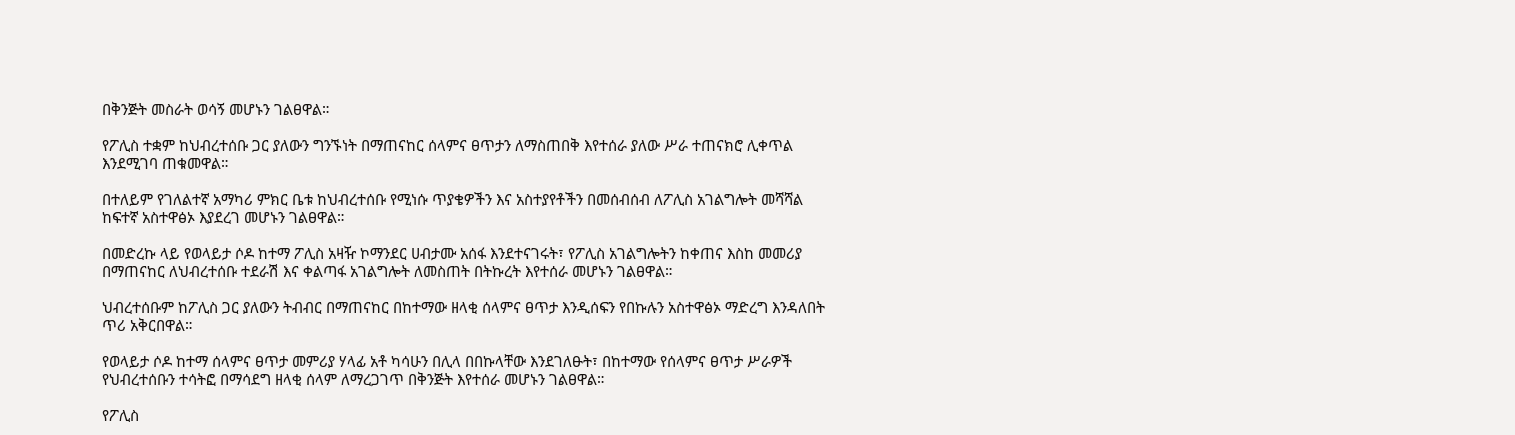በቅንጅት መስራት ወሳኝ መሆኑን ገልፀዋል።

የፖሊስ ተቋም ከህብረተሰቡ ጋር ያለውን ግንኙነት በማጠናከር ሰላምና ፀጥታን ለማስጠበቅ እየተሰራ ያለው ሥራ ተጠናክሮ ሊቀጥል እንደሚገባ ጠቁመዋል።

በተለይም የገለልተኛ አማካሪ ምክር ቤቱ ከህብረተሰቡ የሚነሱ ጥያቄዎችን እና አስተያየቶችን በመሰብሰብ ለፖሊስ አገልግሎት መሻሻል ከፍተኛ አስተዋፅኦ እያደረገ መሆኑን ገልፀዋል።

በመድረኩ ላይ የወላይታ ሶዶ ከተማ ፖሊስ አዛዥ ኮማንደር ሀብታሙ አሰፋ እንደተናገሩት፣ የፖሊስ አገልግሎትን ከቀጠና እስከ መመሪያ በማጠናከር ለህብረተሰቡ ተደራሽ እና ቀልጣፋ አገልግሎት ለመስጠት በትኩረት እየተሰራ መሆኑን ገልፀዋል።

ህብረተሰቡም ከፖሊስ ጋር ያለውን ትብብር በማጠናከር በከተማው ዘላቂ ሰላምና ፀጥታ እንዲሰፍን የበኩሉን አስተዋፅኦ ማድረግ እንዳለበት ጥሪ አቅርበዋል።

የወላይታ ሶዶ ከተማ ሰላምና ፀጥታ መምሪያ ሃላፊ አቶ ካሳሁን በሊላ በበኩላቸው እንደገለፁት፣ በከተማው የሰላምና ፀጥታ ሥራዎች የህብረተሰቡን ተሳትፎ በማሳደግ ዘላቂ ሰላም ለማረጋገጥ በቅንጅት እየተሰራ መሆኑን ገልፀዋል።

የፖሊስ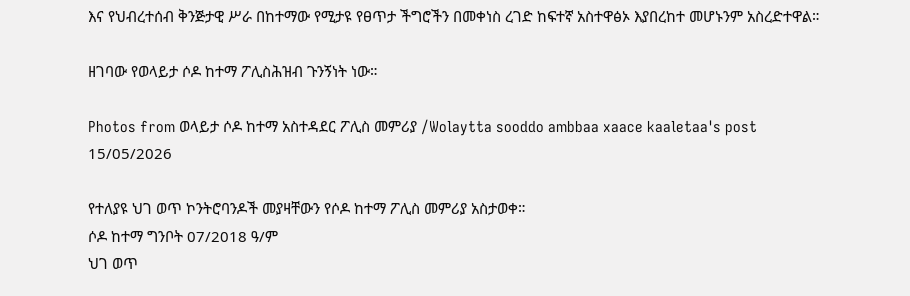እና የህብረተሰብ ቅንጅታዊ ሥራ በከተማው የሚታዩ የፀጥታ ችግሮችን በመቀነስ ረገድ ከፍተኛ አስተዋፅኦ እያበረከተ መሆኑንም አስረድተዋል።

ዘገባው የወላይታ ሶዶ ከተማ ፖሊስሕዝብ ጉንኝነት ነው።

Photos from ወላይታ ሶዶ ከተማ አስተዳደር ፖሊስ መምሪያ /Wolaytta sooddo ambbaa xaace kaaletaa's post 15/05/2026

የተለያዩ ህገ ወጥ ኮንትሮባንዶች መያዛቸውን የሶዶ ከተማ ፖሊስ መምሪያ አስታወቀ።
ሶዶ ከተማ ግንቦት 07/2018 ዓ/ም
ህገ ወጥ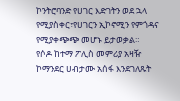ኮንትሮባንድ የሀገር እድገትን ወደ ኋላ የሚያስቀር፣የሀገርን ኢኮኖሚን የምጎዳና የሚያቀጭጭ መሆኑ ይታወቃል።
የሶዶ ከተማ ፖሊስ መምሪያ አዛዥ ኮማንደር ሀብታሙ አሰፋ እንደገለጹት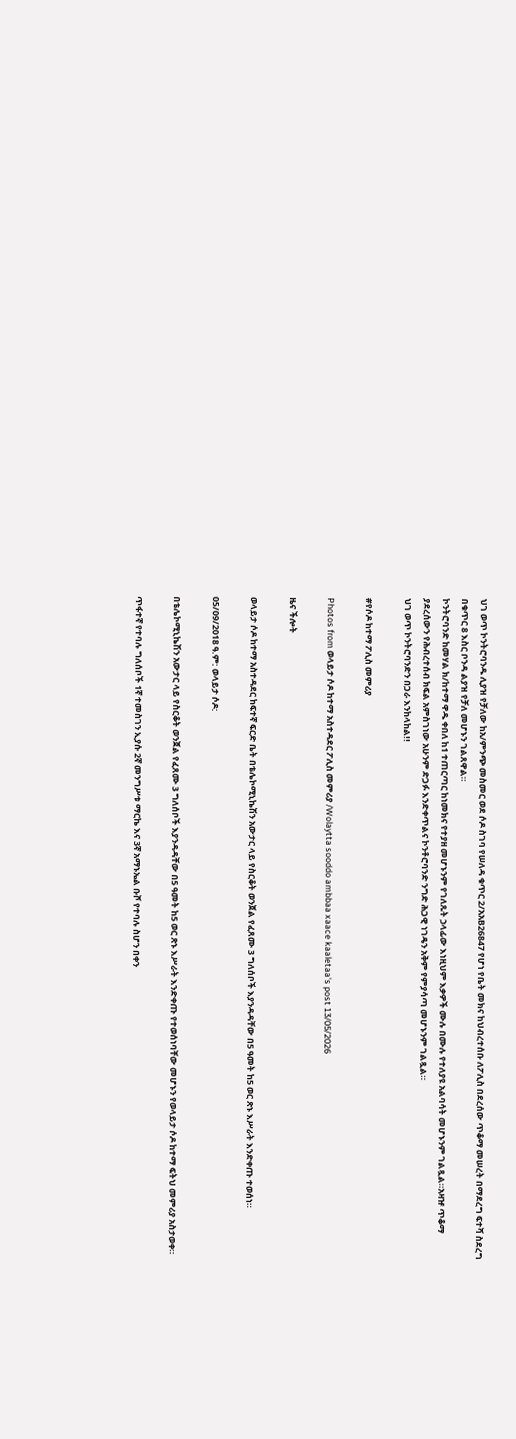ህገ ወጥ ኮንትሮባንዱ ሊያዝ የቻለው ከአ/ምንጭ መስመር ወደ ሶዶ ስገባ የሠለዳ ቁጥር 2/አአB26847 የሆነ የቤት መክና ከህብረተሰቡ ለፖሊስ በደረሰው ጥቆማ መሠረት በማደረግ ፍተሻ ስደረግ በቁጥር 8 እስር ቦንዳ ልያዝ የቻለ መሆኑን ገልጸዋል።
ኮንትሮባንድ ከመሃል ክ/ከተማ ዋዱ ቀበለ ከ1 ተጠርጣር ከነመክና የተያዘ መሆኑንም የገለጹት ኃላፊው እነዚህም እቃዎች ሙሉ በሙሉ የተለያዩ አልባሳት መሆኑንም ገልጿል።አዛዡ ጥቆማ ያደረሰውን የሕብረተሰብ ክፍል አምስገነው አሁንም ድጋፉ እንድቀጥልና ኮንቶሮባንድ ንግድ ሕጋዊ ነገዴን አቅም የምያሳጣ መሆኑንም ገልጿል።
ህገ ወጥ ኮንትሮባንድን በጋራ እንከላከል!!

#የሶዶ ከተማ ፖሊስ መምሪያ

Photos from ወላይታ ሶዶ ከተማ አስተዳደር ፖሊስ መምሪያ /Wolaytta sooddo ambbaa xaace kaaletaa's post 13/05/2026

ዜና ችሎት

ወላይታ ሶዶ ከተማ አስተዳደር ከፍተኛ ፍርድ ቤት በቴሌኮሚኒኬሽን አውታር ላይ የስርቆት ወንጀል የፈጸሙ 3 ግለሰቦች እያንዳዳቸው በ5 ዓመት ከ5 ወር ጽኑ እሥራት እንድቀጡ ተወሰነ።

05/09/2018 ዓ.ም: ወላይታ ሶዶ:

በቴሌኮሚኒኬሽን አውታር ላይ የስርቆት ወንጀል የፈጸሙ 3 ግለሰቦች እያንዳዳቸው በ5 ዓመት ከ5 ወር ጽኑ እሥራት እንድቀጡ የተወሰነባቸው መሆኑን የወላይታ ሶዶ ከተማ ፍትህ መምሪያ አስታወቀ።

ጥፋተኛ የተባሉ ግለሰቦች 1ኛ ተመስገን ኢያሱ 2ኛ መንግሥቱ ማርኬ እና 3ኛ አማኑኤል ቡሾ የተባሉ ስሆን በቀን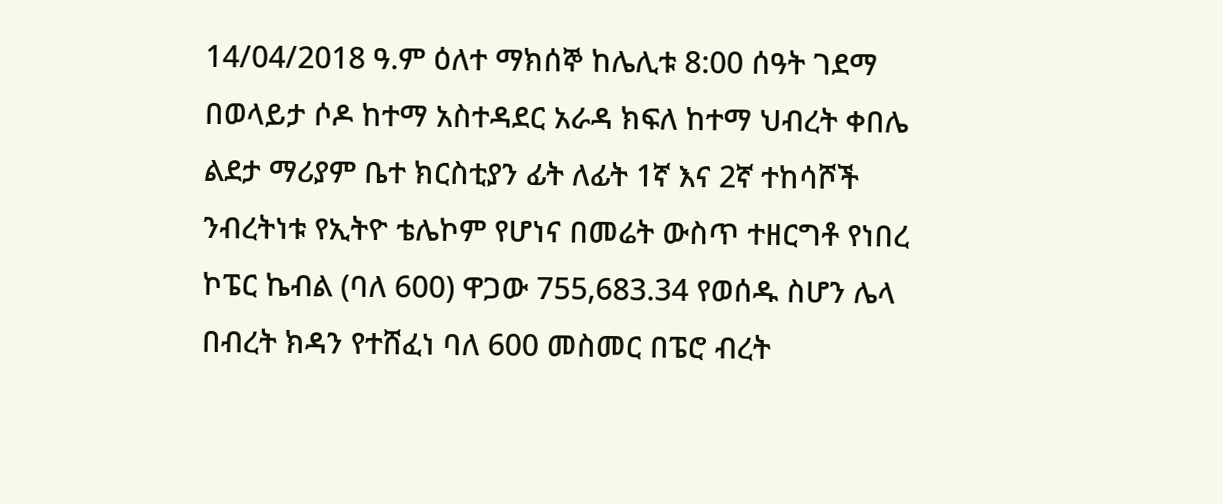14/04/2018 ዓ.ም ዕለተ ማክሰኞ ከሌሊቱ 8:00 ሰዓት ገደማ በወላይታ ሶዶ ከተማ አስተዳደር አራዳ ክፍለ ከተማ ህብረት ቀበሌ ልደታ ማሪያም ቤተ ክርስቲያን ፊት ለፊት 1ኛ እና 2ኛ ተከሳሾች ንብረትነቱ የኢትዮ ቴሌኮም የሆነና በመሬት ውስጥ ተዘርግቶ የነበረ ኮፔር ኬብል (ባለ 600) ዋጋው 755,683.34 የወሰዱ ስሆን ሌላ በብረት ክዳን የተሸፈነ ባለ 600 መስመር በፔሮ ብረት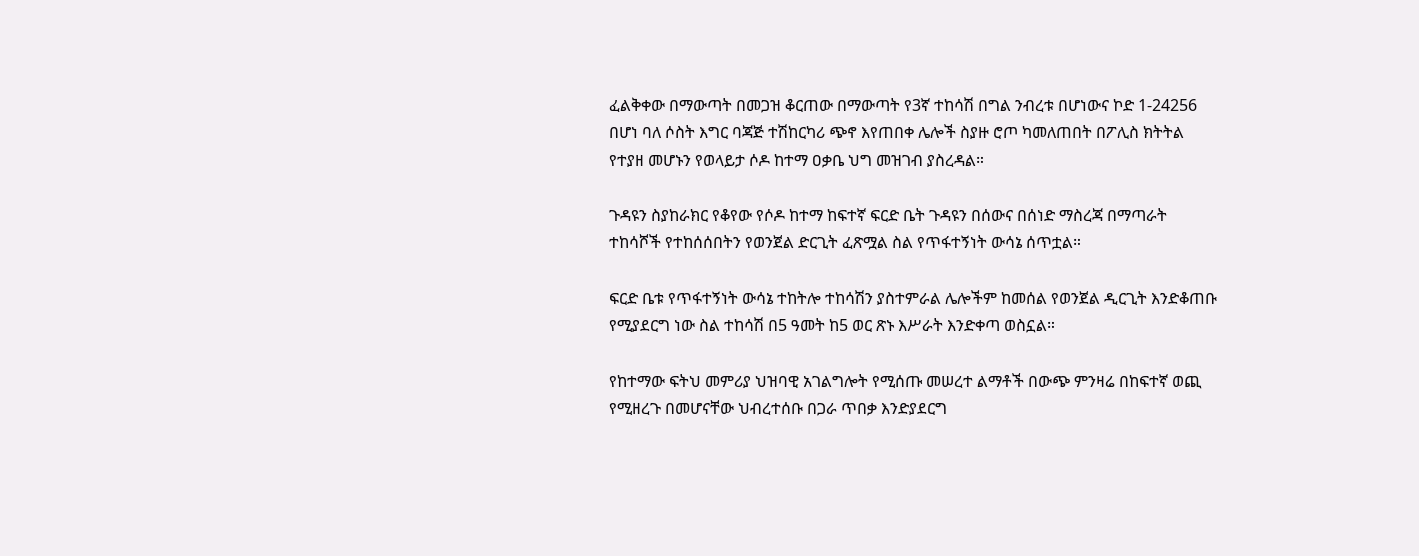ፈልቅቀው በማውጣት በመጋዝ ቆርጠው በማውጣት የ3ኛ ተከሳሽ በግል ንብረቱ በሆነውና ኮድ 1-24256 በሆነ ባለ ሶስት እግር ባጃጅ ተሽከርካሪ ጭኖ እየጠበቀ ሌሎች ስያዙ ሮጦ ካመለጠበት በፖሊስ ክትትል የተያዘ መሆኑን የወላይታ ሶዶ ከተማ ዐቃቤ ህግ መዝገብ ያስረዳል።

ጉዳዩን ስያከራክር የቆየው የሶዶ ከተማ ከፍተኛ ፍርድ ቤት ጉዳዩን በሰውና በሰነድ ማስረጃ በማጣራት ተከሳሾች የተከሰሰበትን የወንጀል ድርጊት ፈጽሟል ስል የጥፋተኝነት ውሳኔ ሰጥቷል።

ፍርድ ቤቱ የጥፋተኝነት ውሳኔ ተከትሎ ተከሳሽን ያስተምራል ሌሎችም ከመሰል የወንጀል ዲርጊት እንድቆጠቡ የሚያደርግ ነው ስል ተከሳሽ በ5 ዓመት ከ5 ወር ጽኑ እሥራት እንድቀጣ ወስኗል።

የከተማው ፍትህ መምሪያ ህዝባዊ አገልግሎት የሚሰጡ መሠረተ ልማቶች በውጭ ምንዛሬ በከፍተኛ ወጪ የሚዘረጉ በመሆናቸው ህብረተሰቡ በጋራ ጥበቃ እንድያደርግ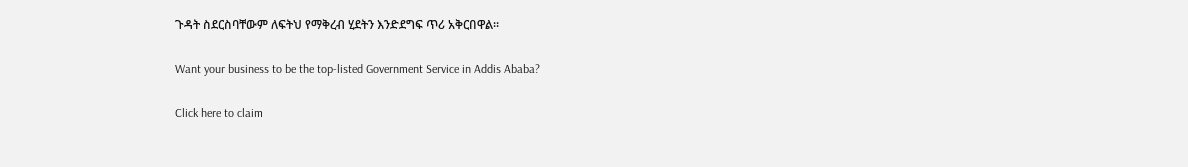ጉዳት ስደርስባቸውም ለፍትህ የማቅረብ ሂደትን እንድደግፍ ጥሪ አቅርበዋል።

Want your business to be the top-listed Government Service in Addis Ababa?

Click here to claim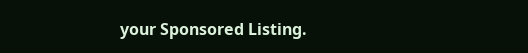your Sponsored Listing.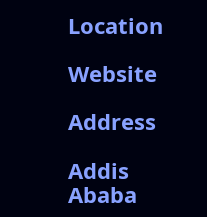Location

Website

Address

Addis Ababa